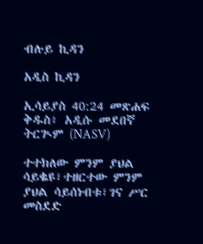ብሉይ ኪዳን

አዲስ ኪዳን

ኢሳይያስ 40:24 መጽሐፍ ቅዱስ፥ አዲሱ መደበኛ ትርጒም (NASV)

ተተክለው ምንም ያህል ሳይቈዩ፣ተዘርተው ምንም ያህል ሳይሰነብቱ፣ገና ሥር መስደድ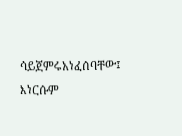ሳይጀምሩአነፈሰባቸው፤ እነርሱም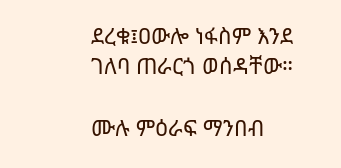ደረቁ፤ዐውሎ ነፋስም እንደ ገለባ ጠራርጎ ወሰዳቸው።

ሙሉ ምዕራፍ ማንበብ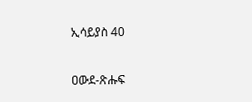ኢሳይያስ 40

ዐውደ-ጽሑፍ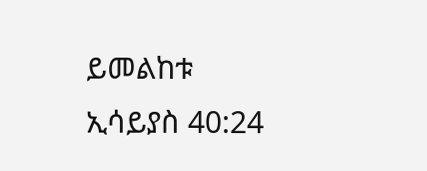ይመልከቱ ኢሳይያስ 40:24